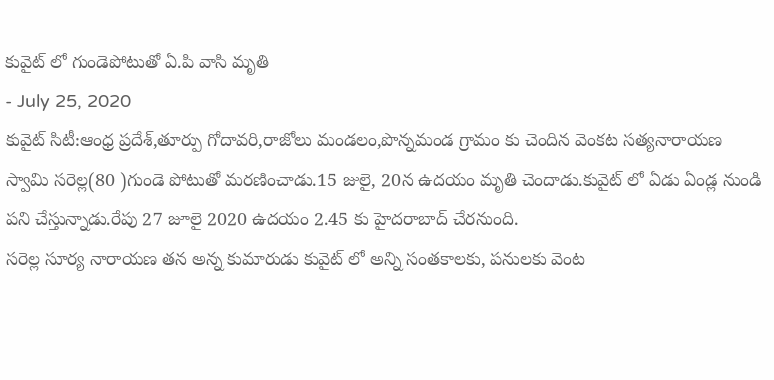కువైట్ లో గుండెపోటుతో ఏ.పి వాసి మృతి
- July 25, 2020
కువైట్ సిటీ:ఆంధ్ర ప్రదేశ్,తూర్పు గోదావరి,రాజోలు మండలం,పొన్నమండ గ్రామం కు చెందిన వెంకట సత్యనారాయణ స్వామి సరెల్ల(80 )గుండె పోటుతో మరణించాడు.15 జులై, 20న ఉదయం మృతి చెందాడు.కువైట్ లో ఏడు ఏండ్ల నుండి పని చేస్తున్నాడు.రేపు 27 జూలై 2020 ఉదయం 2.45 కు హైదరాబాద్ చేరనుంది.
సరెల్ల సూర్య నారాయణ తన అన్న కుమారుడు కువైట్ లో అన్ని సంతకాలకు, పనులకు వెంట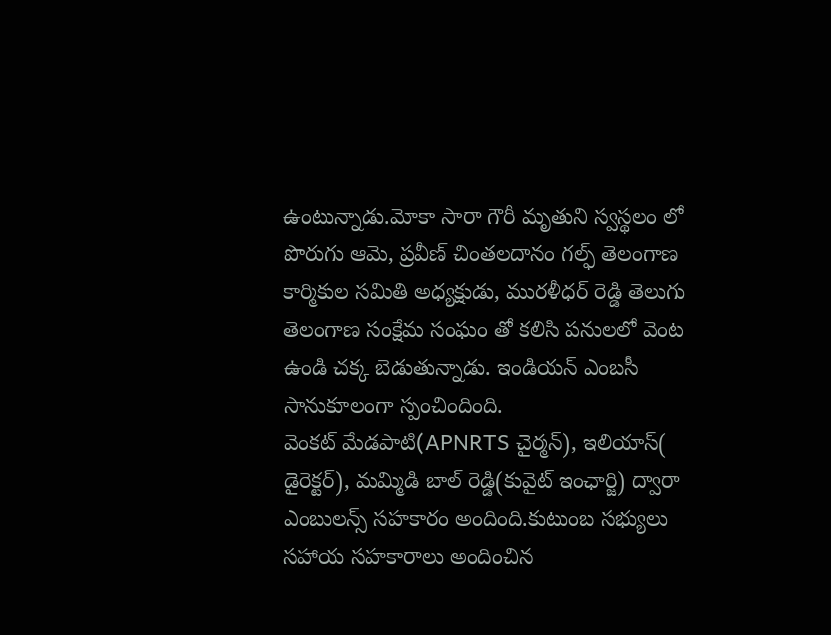ఉంటున్నాడు.మోకా సారా గౌరీ మృతుని స్వస్థలం లో పొరుగు ఆమె, ప్రవీణ్ చింతలదానం గల్ఫ్ తెలంగాణ కార్మికుల సమితి అధ్యక్షుడు, మురళీధర్ రెడ్డి తెలుగు తెలంగాణ సంక్షేమ సంఘం తో కలిసి పనులలో వెంట ఉండి చక్క బెడుతున్నాడు. ఇండియన్ ఎంబసీ సానుకూలంగా స్పంచిందింది.
వెంకట్ మేడపాటి(APNRTS చైర్మన్), ఇలియాస్( డైరెక్టర్), మమ్మిడి బాల్ రెడ్డి(కువైట్ ఇంఛార్జి) ద్వారా ఎంబులన్స్ సహకారం అందింది.కుటుంబ సభ్యులు సహాయ సహకారాలు అందించిన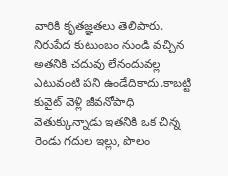వారికి కృతజ్ఞతలు తెలిపారు.
నిరుపేద కుటుంబం నుండి వచ్చిన అతనికి చదువు లేనందువల్ల ఎటువంటి పని ఉండేదికాదు.కాబట్టి కువైట్ వెళ్లి జీవనోపాధి వెతుక్కున్నాడు ఇతనికి ఒక చిన్న రెండు గదుల ఇల్లు, పొలం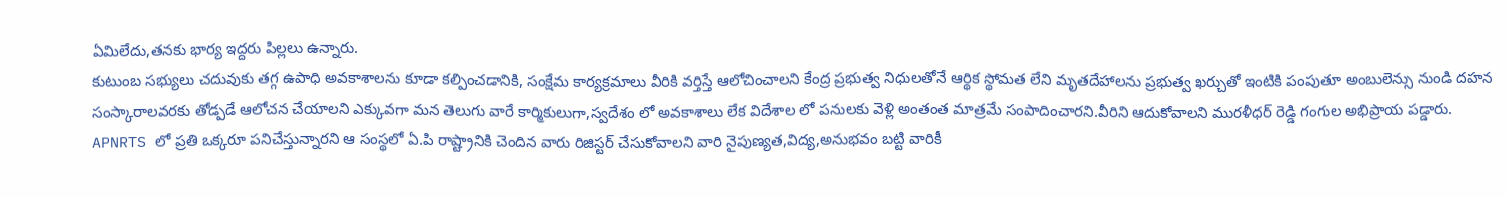ఏమిలేదు,తనకు భార్య ఇద్దరు పిల్లలు ఉన్నారు.
కుటుంబ సభ్యులు చదువుకు తగ్గ ఉపాధి అవకాశాలను కూడా కల్పించడానికి, సంక్షేమ కార్యక్రమాలు వీరికి వర్తిస్తే ఆలోచించాలని కేంద్ర ప్రభుత్వ నిధులతోనే ఆర్థిక స్థోమత లేని మృతదేహాలను ప్రభుత్వ ఖర్చుతో ఇంటికి పంపుతూ అంబులెన్సు నుండి దహన సంస్కారాలవరకు తోడ్పడే ఆలోచన చేయాలని ఎక్కువగా మన తెలుగు వారే కార్మికులుగా,స్వదేశం లో అవకాశాలు లేక విదేశాల లో పనులకు వెళ్లి అంతంత మాత్రమే సంపాదించారని.వీరిని ఆదుకోవాలని మురళీధర్ రెడ్డి గంగుల అభిప్రాయ పడ్డారు.
APNRTS లో ప్రతి ఒక్కరూ పనిచేస్తున్నారని ఆ సంస్థలో ఏ.పి రాష్ట్రానికి చెందిన వారు రిజిస్టర్ చేసుకోవాలని వారి నైపుణ్యత,విద్య,అనుభవం బట్టి వారికీ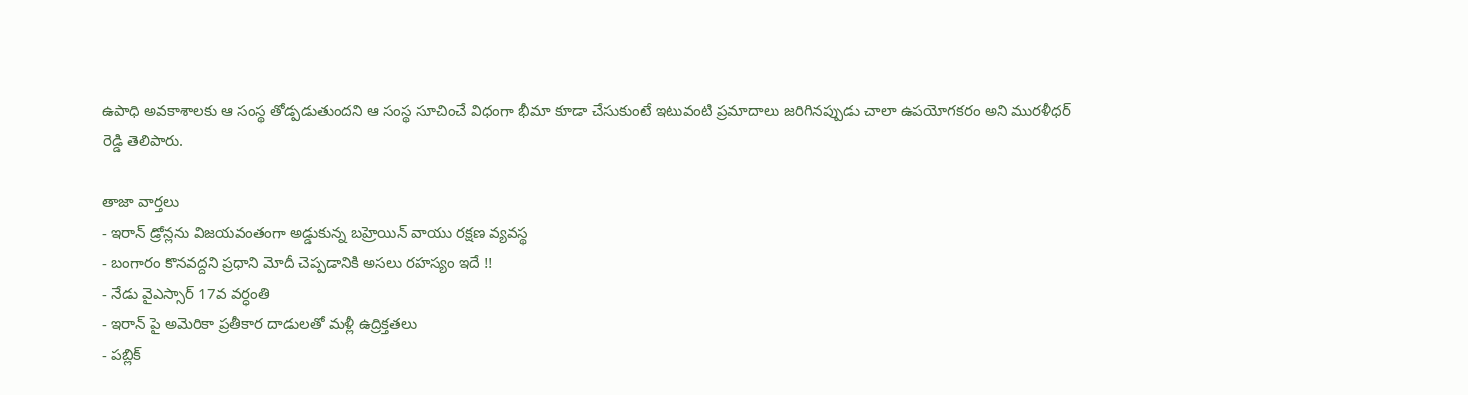ఉపాధి అవకాశాలకు ఆ సంస్థ తోడ్పడుతుందని ఆ సంస్థ సూచించే విధంగా భీమా కూడా చేసుకుంటే ఇటువంటి ప్రమాదాలు జరిగినప్పుడు చాలా ఉపయోగకరం అని మురళీధర్ రెడ్డి తెలిపారు.

తాజా వార్తలు
- ఇరాన్ డ్రోన్లను విజయవంతంగా అడ్డుకున్న బహ్రెయిన్ వాయు రక్షణ వ్యవస్థ
- బంగారం కొనవద్దని ప్రధాని మోదీ చెప్పడానికి అసలు రహస్యం ఇదే !!
- నేడు వైఎస్సార్ 17వ వర్ధంతి
- ఇరాన్ పై అమెరికా ప్రతీకార దాడులతో మళ్లీ ఉద్రిక్తతలు
- పబ్లిక్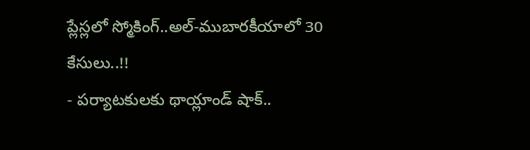ప్లేస్లలో స్మోకింగ్..అల్-ముబారకీయాలో 30 కేసులు..!!
- పర్యాటకులకు థాయ్లాండ్ షాక్..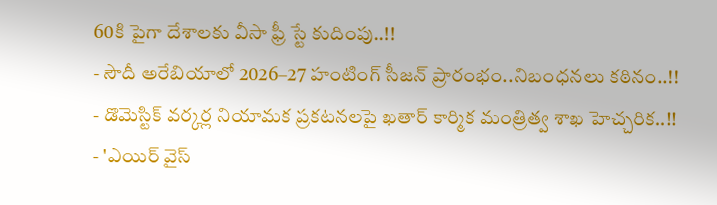60కి పైగా దేశాలకు వీసా ఫ్రీ స్టే కుదింపు..!!
- సౌదీ అరేబియాలో 2026–27 హంటింగ్ సీజన్ ప్రారంభం..నిబంధనలు కఠినం..!!
- డొమెస్టిక్ వర్కర్ల నియామక ప్రకటనలపై ఖతార్ కార్మిక మంత్రిత్వ శాఖ హెచ్చరిక..!!
- 'ఎయిర్ వైస్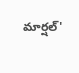మార్షల్'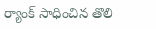ర్యాంక్ సాధించిన తొలి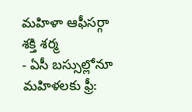మహిళా ఆఫీసర్గా శక్తి శర్మ
- ఏసీ బస్సుల్లోనూ మహిళలకు ఫ్రీ: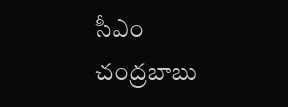సీఎం చంద్రబాబు